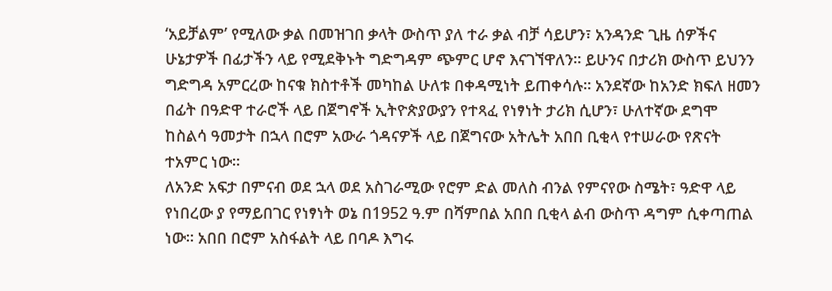‘አይቻልም’ የሚለው ቃል በመዝገበ ቃላት ውስጥ ያለ ተራ ቃል ብቻ ሳይሆን፣ አንዳንድ ጊዜ ሰዎችና ሁኔታዎች በፊታችን ላይ የሚደቅኑት ግድግዳም ጭምር ሆኖ እናገኘዋለን። ይሁንና በታሪክ ውስጥ ይህንን ግድግዳ አምርረው ከናቁ ክስተቶች መካከል ሁለቱ በቀዳሚነት ይጠቀሳሉ። አንደኛው ከአንድ ክፍለ ዘመን በፊት በዓድዋ ተራሮች ላይ በጀግኖች ኢትዮጵያውያን የተጻፈ የነፃነት ታሪክ ሲሆን፣ ሁለተኛው ደግሞ ከስልሳ ዓመታት በኋላ በሮም አውራ ጎዳናዎች ላይ በጀግናው አትሌት አበበ ቢቂላ የተሠራው የጽናት ተአምር ነው።
ለአንድ አፍታ በምናብ ወደ ኋላ ወደ አስገራሚው የሮም ድል መለስ ብንል የምናየው ስሜት፣ ዓድዋ ላይ የነበረው ያ የማይበገር የነፃነት ወኔ በ1952 ዓ.ም በሻምበል አበበ ቢቂላ ልብ ውስጥ ዳግም ሲቀጣጠል ነው። አበበ በሮም አስፋልት ላይ በባዶ እግሩ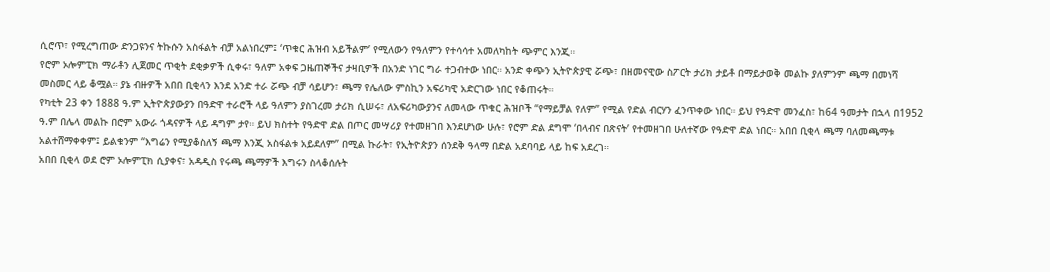ሲሮጥ፣ የሚረግጠው ድንጋዩንና ትኩሱን አስፋልት ብቻ አልነበረም፤ ‘ጥቁር ሕዝብ አይችልም’ የሚለውን የዓለምን የተሳሳተ አመለካከት ጭምር እንጂ።
የሮም ኦሎምፒክ ማራቶን ሊጀመር ጥቂት ደቂቃዎች ሲቀሩ፣ ዓለም አቀፍ ጋዜጠኞችና ታዛቢዎች በአንድ ነገር ግራ ተጋብተው ነበር። አንድ ቀጭን ኢትዮጵያዊ ሯጭ፣ በዘመናዊው ስፖርት ታሪክ ታይቶ በማይታወቅ መልኩ ያለምንም ጫማ በመነሻ መስመር ላይ ቆሟል። ያኔ ብዙዎች አበበ ቢቂላን እንደ አንድ ተራ ሯጭ ብቻ ሳይሆን፣ ጫማ የሌለው ምስኪን አፍሪካዊ አድርገው ነበር የቆጠሩት።
የካቲት 23 ቀን 1888 ዓ.ም ኢትዮጵያውያን በዓድዋ ተራሮች ላይ ዓለምን ያስገረመ ታሪክ ሲሠሩ፣ ለአፍሪካውያንና ለመላው ጥቁር ሕዝቦች “የማይቻል የለም” የሚል የድል ብርሃን ፈንጥቀው ነበር። ይህ የዓድዋ መንፈስ፣ ከ64 ዓመታት በኋላ በ1952 ዓ.ም በሌላ መልኩ በሮም አውራ ጎዳናዎች ላይ ዳግም ታየ። ይህ ክስተት የዓድዋ ድል በጦር መሣሪያ የተመዘገበ እንደሆነው ሁሉ፣ የሮም ድል ደግሞ ‘በላብና በጽናት’ የተመዘገበ ሁለተኛው የዓድዋ ድል ነበር። አበበ ቢቂላ ጫማ ባለመጫማቱ አልተሸማቀቀም፤ ይልቁንም “እግሬን የሚያቆስለኝ ጫማ እንጂ አስፋልቱ አይደለም” በሚል ኩራት፣ የኢትዮጵያን ሰንደቅ ዓላማ በድል አደባባይ ላይ ከፍ አደረገ።
አበበ ቢቂላ ወደ ሮም ኦሎምፒክ ሲያቀና፣ አዳዲስ የሩጫ ጫማዎች እግሩን ስላቆሰሉት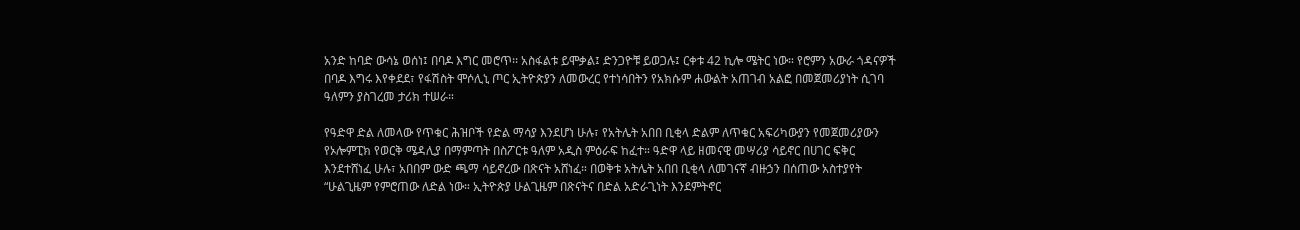አንድ ከባድ ውሳኔ ወሰነ፤ በባዶ እግር መሮጥ፡፡ አስፋልቱ ይሞቃል፤ ድንጋዮቹ ይወጋሉ፤ ርቀቱ 42 ኪሎ ሜትር ነው። የሮምን አውራ ጎዳናዎች በባዶ እግሩ እየቀደደ፣ የፋሽስት ሞሶሊኒ ጦር ኢትዮጵያን ለመውረር የተነሳበትን የአክሱም ሐውልት አጠገብ አልፎ በመጀመሪያነት ሲገባ ዓለምን ያስገረመ ታሪክ ተሠራ።

የዓድዋ ድል ለመላው የጥቁር ሕዝቦች የድል ማሳያ እንደሆነ ሁሉ፣ የአትሌት አበበ ቢቂላ ድልም ለጥቁር አፍሪካውያን የመጀመሪያውን የኦሎምፒክ የወርቅ ሜዳሊያ በማምጣት በስፖርቱ ዓለም አዲስ ምዕራፍ ከፈተ። ዓድዋ ላይ ዘመናዊ መሣሪያ ሳይኖር በሀገር ፍቅር እንደተሸነፈ ሁሉ፣ አበበም ውድ ጫማ ሳይኖረው በጽናት አሸነፈ። በወቅቱ አትሌት አበበ ቢቂላ ለመገናኛ ብዙኃን በሰጠው አስተያየት “ሁልጊዜም የምሮጠው ለድል ነው። ኢትዮጵያ ሁልጊዜም በጽናትና በድል አድራጊነት እንደምትኖር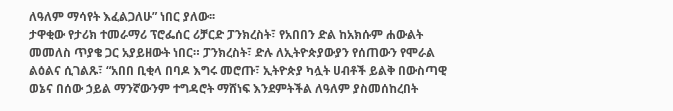ለዓለም ማሳየት እፈልጋለሁ” ነበር ያለው፡፡
ታዋቂው የታሪክ ተመራማሪ ፕሮፌሰር ሪቻርድ ፓንክረስት፣ የአበበን ድል ከአክሱም ሐውልት መመለስ ጥያቄ ጋር አያይዘውት ነበር። ፓንክረስት፣ ድሉ ለኢትዮጵያውያን የሰጠውን የሞራል ልዕልና ሲገልጹ፣ “አበበ ቢቂላ በባዶ እግሩ መሮጡ፣ ኢትዮጵያ ካሏት ሀብቶች ይልቅ በውስጣዊ ወኔና በሰው ኃይል ማንኛውንም ተግዳሮት ማሸነፍ እንደምትችል ለዓለም ያስመሰከረበት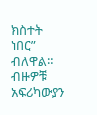ክስተት ነበር” ብለዋል።
ብዙዎቹ አፍሪካውያን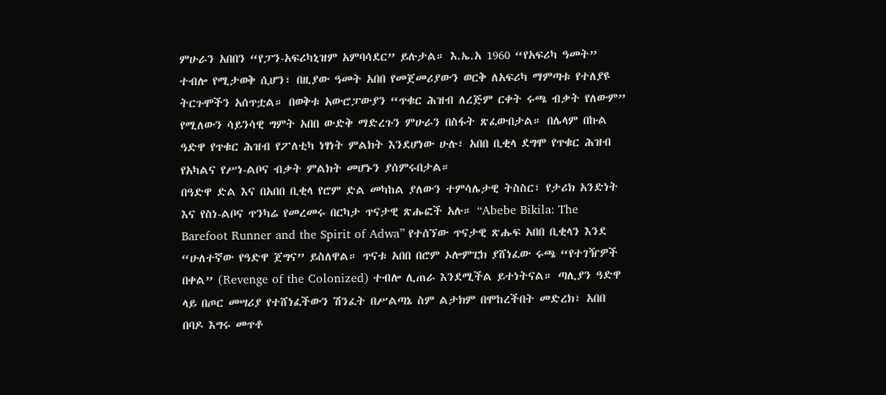ምሁራን አበበን “የፓን-አፍሪካኒዝም አምባሳደር” ይሉታል። እ.ኤ.አ 1960 “የአፍሪካ ዓመት” ተብሎ የሚታወቅ ሲሆን፣ በዚያው ዓመት አበበ የመጀመሪያውን ወርቅ ለአፍሪካ ማምጣቱ የተለያዩ ትርጉሞችን አሰጥቷል። በወቅቱ አውሮፓውያን “ጥቁር ሕዝብ ለረጅም ርቀት ሩጫ ብቃት የለውም” የሚለውን ሳይንሳዊ ግምት አበበ ውድቅ ማድረጉን ምሁራን በስፋት ጽፈውበታል። በሌላም በኩል ዓድዋ የጥቁር ሕዝብ የፖለቲካ ነፃነት ምልክት እንደሆነው ሁሉ፣ አበበ ቢቂላ ደግሞ የጥቁር ሕዝብ የአካልና የሥነ-ልቦና ብቃት ምልክት መሆኑን ያሰምሩበታል።
በዓድዋ ድል እና በአበበ ቢቂላ የሮም ድል መካከል ያለውን ተምሳሌታዊ ትስስር፣ የታሪክ አንድነት እና የስነ-ልቦና ጥንካሬ የመረመሩ በርካታ ጥናታዊ ጽሑፎች አሉ። “Abebe Bikila: The Barefoot Runner and the Spirit of Adwa” የተሰኘው ጥናታዊ ጽሑፍ አበበ ቢቂላን እንደ “ሁለተኛው የዓድዋ ጀግና” ይስለዋል። ጥናቱ አበበ በሮም ኦሎምፒክ ያሸነፈው ሩጫ “የተገዥዎች በቀል” (Revenge of the Colonized) ተብሎ ሊጠራ እንደሚችል ይተነትናል። ጣሊያን ዓድዋ ላይ በጦር መሣሪያ የተሸነፈችውን ሽንፈት በሥልጣኔ ስም ልታክም በሞከረችበት መድረክ፣ አበበ በባዶ እግሩ መጥቶ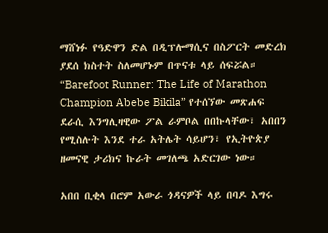ማሸነፉ የዓድዋን ድል በዲፕሎማሲና በስፖርት መድረክ ያደሰ ክስተት ስለመሆኑም በጥናቱ ላይ ሰፍሯል።
“Barefoot Runner: The Life of Marathon Champion Abebe Bikila” የተሰኘው መጽሐፍ ደራሲ እንግሊዛዊው ፖል ራምቦል በበኩላቸው፣ አበበን የሚስሉት እንደ ተራ አትሌት ሳይሆን፣ የኢትዮጵያ ዘመናዊ ታሪክና ኩራት መገለጫ አድርገው ነው።

አበበ ቢቂላ በሮም አውራ ጎዳናዎች ላይ በባዶ እግሩ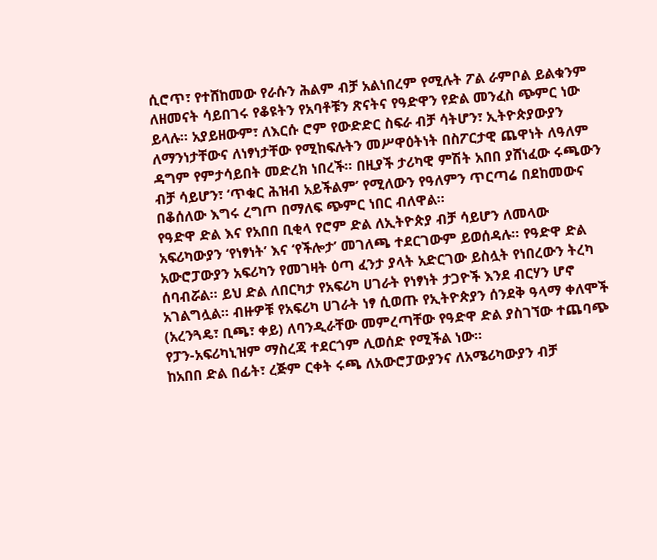ሲሮጥ፣ የተሸከመው የራሱን ሕልም ብቻ አልነበረም የሚሉት ፖል ራምቦል ይልቁንም ለዘመናት ሳይበገሩ የቆዩትን የአባቶቹን ጽናትና የዓድዋን የድል መንፈስ ጭምር ነው ይላሉ። አያይዘውም፣ ለእርሱ ሮም የውድድር ስፍራ ብቻ ሳትሆን፣ ኢትዮጵያውያን ለማንነታቸውና ለነፃነታቸው የሚከፍሉትን መሥዋዕትነት በስፖርታዊ ጨዋነት ለዓለም ዳግም የምታሳይበት መድረክ ነበረች። በዚያች ታሪካዊ ምሽት አበበ ያሸነፈው ሩጫውን ብቻ ሳይሆን፣ ‘ጥቁር ሕዝብ አይችልም’ የሚለውን የዓለምን ጥርጣሬ በደከመውና በቆሰለው እግሩ ረግጦ በማለፍ ጭምር ነበር ብለዋል፡፡
የዓድዋ ድል እና የአበበ ቢቂላ የሮም ድል ለኢትዮጵያ ብቻ ሳይሆን ለመላው አፍሪካውያን ‘የነፃነት’ እና ‘የችሎታ’ መገለጫ ተደርገውም ይወሰዳሉ። የዓድዋ ድል አውሮፓውያን አፍሪካን የመገዛት ዕጣ ፈንታ ያላት አድርገው ይስሏት የነበረውን ትረካ ሰባብሯል። ይህ ድል ለበርካታ የአፍሪካ ሀገራት የነፃነት ታጋዮች እንደ ብርሃን ሆኖ አገልግሏል። ብዙዎቹ የአፍሪካ ሀገራት ነፃ ሲወጡ የኢትዮጵያን ሰንደቅ ዓላማ ቀለሞች (አረንጓዴ፣ ቢጫ፣ ቀይ) ለባንዲራቸው መምረጣቸው የዓድዋ ድል ያስገኘው ተጨባጭ የፓን-አፍሪካኒዝም ማስረጃ ተደርጎም ሊወሰድ የሚችል ነው።
ከአበበ ድል በፊት፣ ረጅም ርቀት ሩጫ ለአውሮፓውያንና ለአሜሪካውያን ብቻ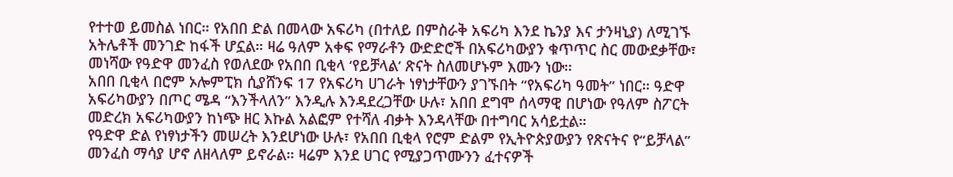የተተወ ይመስል ነበር። የአበበ ድል በመላው አፍሪካ (በተለይ በምስራቅ አፍሪካ እንደ ኬንያ እና ታንዛኒያ) ለሚገኙ አትሌቶች መንገድ ከፋች ሆኗል። ዛሬ ዓለም አቀፍ የማራቶን ውድድሮች በአፍሪካውያን ቁጥጥር ስር መውደቃቸው፣ መነሻው የዓድዋ መንፈስ የወለደው የአበበ ቢቂላ ‘የይቻላል’ ጽናት ስለመሆኑም እሙን ነው።
አበበ ቢቂላ በሮም ኦሎምፒክ ሲያሸንፍ 17 የአፍሪካ ሀገራት ነፃነታቸውን ያገኙበት “የአፍሪካ ዓመት” ነበር። ዓድዋ አፍሪካውያን በጦር ሜዳ “እንችላለን” እንዲሉ እንዳደረጋቸው ሁሉ፣ አበበ ደግሞ ሰላማዊ በሆነው የዓለም ስፖርት መድረክ አፍሪካውያን ከነጭ ዘር እኩል አልፎም የተሻለ ብቃት እንዳላቸው በተግባር አሳይቷል።
የዓድዋ ድል የነፃነታችን መሠረት እንደሆነው ሁሉ፣ የአበበ ቢቂላ የሮም ድልም የኢትዮጵያውያን የጽናትና የ“ይቻላል” መንፈስ ማሳያ ሆኖ ለዘላለም ይኖራል። ዛሬም እንደ ሀገር የሚያጋጥሙንን ፈተናዎች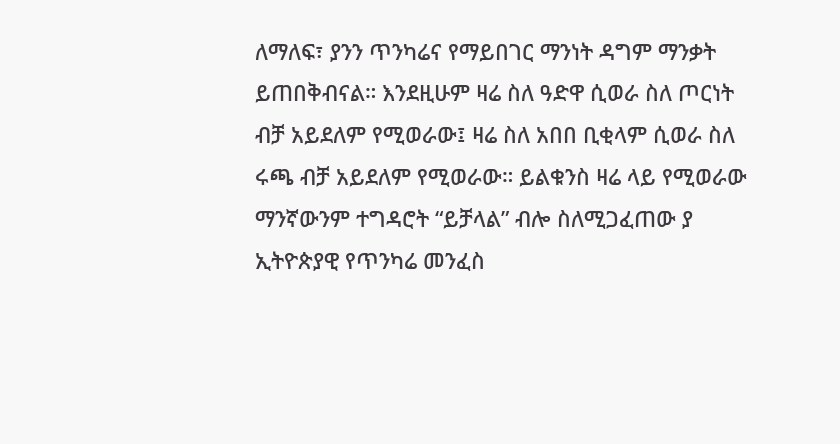ለማለፍ፣ ያንን ጥንካሬና የማይበገር ማንነት ዳግም ማንቃት ይጠበቅብናል። እንደዚሁም ዛሬ ስለ ዓድዋ ሲወራ ስለ ጦርነት ብቻ አይደለም የሚወራው፤ ዛሬ ስለ አበበ ቢቂላም ሲወራ ስለ ሩጫ ብቻ አይደለም የሚወራው። ይልቁንስ ዛሬ ላይ የሚወራው ማንኛውንም ተግዳሮት “ይቻላል” ብሎ ስለሚጋፈጠው ያ ኢትዮጵያዊ የጥንካሬ መንፈስ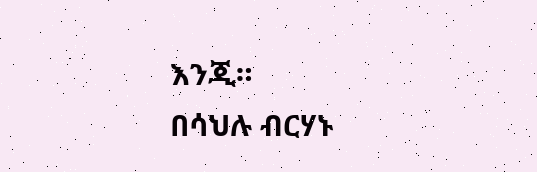እንጂ።
በሳህሉ ብርሃኑ